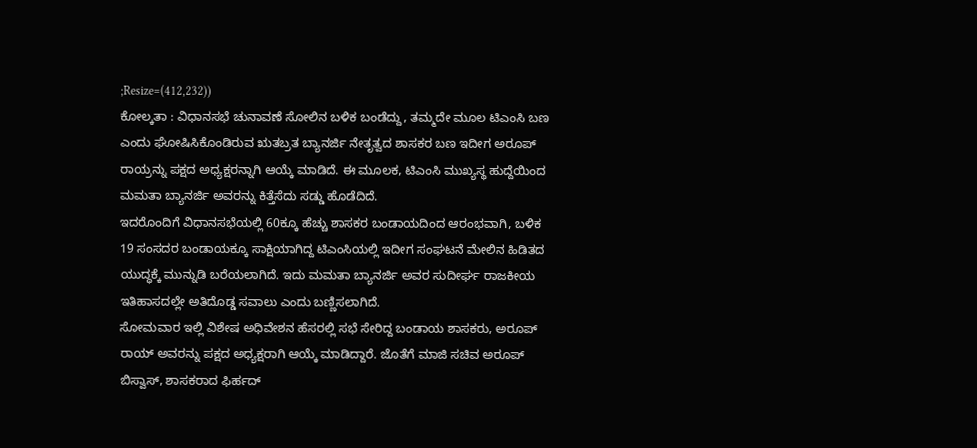;Resize=(412,232))
ಕೋಲ್ಕತಾ : ವಿಧಾನಸಭೆ ಚುನಾವಣೆ ಸೋಲಿನ ಬಳಿಕ ಬಂಡೆದ್ದು, ತಮ್ಮದೇ ಮೂಲ ಟಿಎಂಸಿ ಬಣ ಎಂದು ಘೋಷಿಸಿಕೊಂಡಿರುವ ಋತಬ್ರತ ಬ್ಯಾನರ್ಜಿ ನೇತೃತ್ವದ ಶಾಸಕರ ಬಣ ಇದೀಗ ಅರೂಪ್ ರಾಯ್ರನ್ನು ಪಕ್ಷದ ಅಧ್ಯಕ್ಷರನ್ನಾಗಿ ಆಯ್ಕೆ ಮಾಡಿದೆ. ಈ ಮೂಲಕ, ಟಿಎಂಸಿ ಮುಖ್ಯಸ್ಥ ಹುದ್ದೆಯಿಂದ ಮಮತಾ ಬ್ಯಾನರ್ಜಿ ಅವರನ್ನು ಕಿತ್ತೆಸೆದು ಸಡ್ಡು ಹೊಡೆದಿದೆ.
ಇದರೊಂದಿಗೆ ವಿಧಾನಸಭೆಯಲ್ಲಿ 60ಕ್ಕೂ ಹೆಚ್ಚು ಶಾಸಕರ ಬಂಡಾಯದಿಂದ ಆರಂಭವಾಗಿ, ಬಳಿಕ 19 ಸಂಸದರ ಬಂಡಾಯಕ್ಕೂ ಸಾಕ್ಷಿಯಾಗಿದ್ದ ಟಿಎಂಸಿಯಲ್ಲಿ ಇದೀಗ ಸಂಘಟನೆ ಮೇಲಿನ ಹಿಡಿತದ ಯುದ್ಧಕ್ಕೆ ಮುನ್ನುಡಿ ಬರೆಯಲಾಗಿದೆ. ಇದು ಮಮತಾ ಬ್ಯಾನರ್ಜಿ ಅವರ ಸುದೀರ್ಘ ರಾಜಕೀಯ ಇತಿಹಾಸದಲ್ಲೇ ಅತಿದೊಡ್ಡ ಸವಾಲು ಎಂದು ಬಣ್ಣಿಸಲಾಗಿದೆ.
ಸೋಮವಾರ ಇಲ್ಲಿ ವಿಶೇಷ ಅಧಿವೇಶನ ಹೆಸರಲ್ಲಿ ಸಭೆ ಸೇರಿದ್ದ ಬಂಡಾಯ ಶಾಸಕರು, ಅರೂಪ್ ರಾಯ್ ಅವರನ್ನು ಪಕ್ಷದ ಅಧ್ಯಕ್ಷರಾಗಿ ಆಯ್ಕೆ ಮಾಡಿದ್ದಾರೆ. ಜೊತೆಗೆ ಮಾಜಿ ಸಚಿವ ಅರೂಪ್ ಬಿಸ್ವಾಸ್, ಶಾಸಕರಾದ ಫಿರ್ಹದ್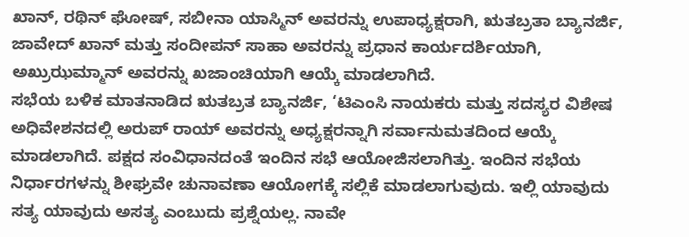ಖಾನ್, ರಥಿನ್ ಘೋಷ್, ಸಬೀನಾ ಯಾಸ್ಮಿನ್ ಅವರನ್ನು ಉಪಾಧ್ಯಕ್ಷರಾಗಿ, ಋತಬ್ರತಾ ಬ್ಯಾನರ್ಜಿ, ಜಾವೇದ್ ಖಾನ್ ಮತ್ತು ಸಂದೀಪನ್ ಸಾಹಾ ಅವರನ್ನು ಪ್ರಧಾನ ಕಾರ್ಯದರ್ಶಿಯಾಗಿ, ಅಖ್ರುಝಮ್ಮಾನ್ ಅವರನ್ನು ಖಜಾಂಚಿಯಾಗಿ ಆಯ್ಕೆ ಮಾಡಲಾಗಿದೆ.
ಸಭೆಯ ಬಳಿಕ ಮಾತನಾಡಿದ ಋತಬ್ರತ ಬ್ಯಾನರ್ಜಿ, ‘ಟಿಎಂಸಿ ನಾಯಕರು ಮತ್ತು ಸದಸ್ಯರ ವಿಶೇಷ ಅಧಿವೇಶನದಲ್ಲಿ ಅರುಪ್ ರಾಯ್ ಅವರನ್ನು ಅಧ್ಯಕ್ಷರನ್ನಾಗಿ ಸರ್ವಾನುಮತದಿಂದ ಆಯ್ಕೆ ಮಾಡಲಾಗಿದೆ. ಪಕ್ಷದ ಸಂವಿಧಾನದಂತೆ ಇಂದಿನ ಸಭೆ ಆಯೋಜಿಸಲಾಗಿತ್ತು. ಇಂದಿನ ಸಭೆಯ ನಿರ್ಧಾರಗಳನ್ನು ಶೀಘ್ರವೇ ಚುನಾವಣಾ ಆಯೋಗಕ್ಕೆ ಸಲ್ಲಿಕೆ ಮಾಡಲಾಗುವುದು. ಇಲ್ಲಿ ಯಾವುದು ಸತ್ಯ ಯಾವುದು ಅಸತ್ಯ ಎಂಬುದು ಪ್ರಶ್ನೆಯಲ್ಲ. ನಾವೇ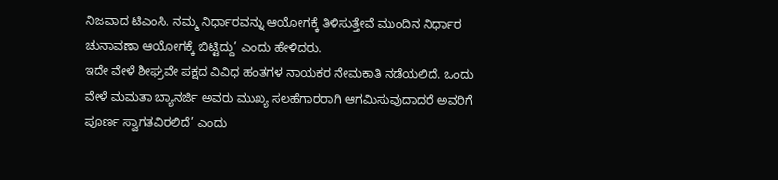ನಿಜವಾದ ಟಿಎಂಸಿ. ನಮ್ಮ ನಿರ್ಧಾರವನ್ನು ಆಯೋಗಕ್ಕೆ ತಿಳಿಸುತ್ತೇವೆ ಮುಂದಿನ ನಿರ್ಧಾರ ಚುನಾವಣಾ ಆಯೋಗಕ್ಕೆ ಬಿಟ್ಟಿದ್ದು’ ಎಂದು ಹೇಳಿದರು.
ಇದೇ ವೇಳೆ ಶೀಘ್ರವೇ ಪಕ್ಷದ ವಿವಿಧ ಹಂತಗಳ ನಾಯಕರ ನೇಮಕಾತಿ ನಡೆಯಲಿದೆ. ಒಂದು ವೇಳೆ ಮಮತಾ ಬ್ಯಾನರ್ಜಿ ಅವರು ಮುಖ್ಯ ಸಲಹೆಗಾರರಾಗಿ ಆಗಮಿಸುವುದಾದರೆ ಅವರಿಗೆ ಪೂರ್ಣ ಸ್ವಾಗತವಿರಲಿದೆ’ ಎಂದು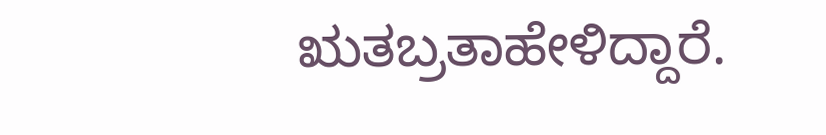ಋತಬ್ರತಾಹೇಳಿದ್ದಾರೆ.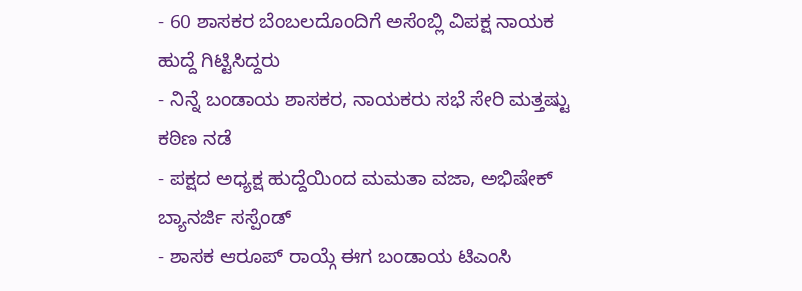- 60 ಶಾಸಕರ ಬೆಂಬಲದೊಂದಿಗೆ ಅಸೆಂಬ್ಲಿ ವಿಪಕ್ಷ ನಾಯಕ ಹುದ್ದೆ ಗಿಟ್ಟಿಸಿದ್ದರು
- ನಿನ್ನೆ ಬಂಡಾಯ ಶಾಸಕರ, ನಾಯಕರು ಸಭೆ ಸೇರಿ ಮತ್ತಷ್ಟು ಕಠಿಣ ನಡೆ
- ಪಕ್ಷದ ಅಧ್ಯಕ್ಷ ಹುದ್ದೆಯಿಂದ ಮಮತಾ ವಜಾ, ಅಭಿಷೇಕ್ ಬ್ಯಾನರ್ಜಿ ಸಸ್ಪೆಂಡ್
- ಶಾಸಕ ಆರೂಪ್ ರಾಯ್ಗೆ ಈಗ ಬಂಡಾಯ ಟಿಎಂಸಿ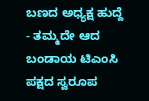ಬಣದ ಅಧ್ಯಕ್ಷ ಹುದ್ದೆ
- ತಮ್ಮದೇ ಆದ ಬಂಡಾಯ ಟಿಎಂಸಿ ಪಕ್ಷದ ಸ್ವರೂಪ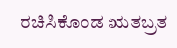ರಚಿಸಿಕೊಂಡ ಋತಬ್ರತ